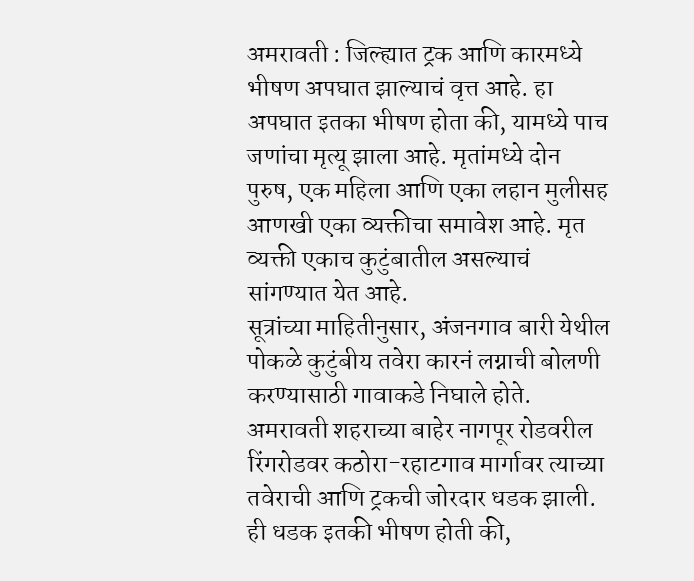अमरावती : जिल्ह्यात ट्रक आणि कारमध्ये भीषण अपघात झाल्याचं वृत्त आहे. हा अपघात इतका भीषण होता की, यामध्ये पाच जणांचा मृत्यू झाला आहे. मृतांमध्ये दोन पुरुष, एक महिला आणि एका लहान मुलीसह आणखी एका व्यक्तीचा समावेश आहे. मृत व्यक्ती एकाच कुटुंबातील असल्याचं सांगण्यात येत आहे.
सूत्रांच्या माहितीनुसार, अंजनगाव बारी येथील पोकळे कुटुंबीय तवेरा कारनं लग्नाची बोलणी करण्यासाठी गावाकडे निघाले होते. अमरावती शहराच्या बाहेर नागपूर रोडवरील रिंगरोडवर कठोरा-रहाटगाव मार्गावर त्याच्या तवेराची आणि ट्रकची जोरदार धडक झाली.
ही धडक इतकी भीषण होती की,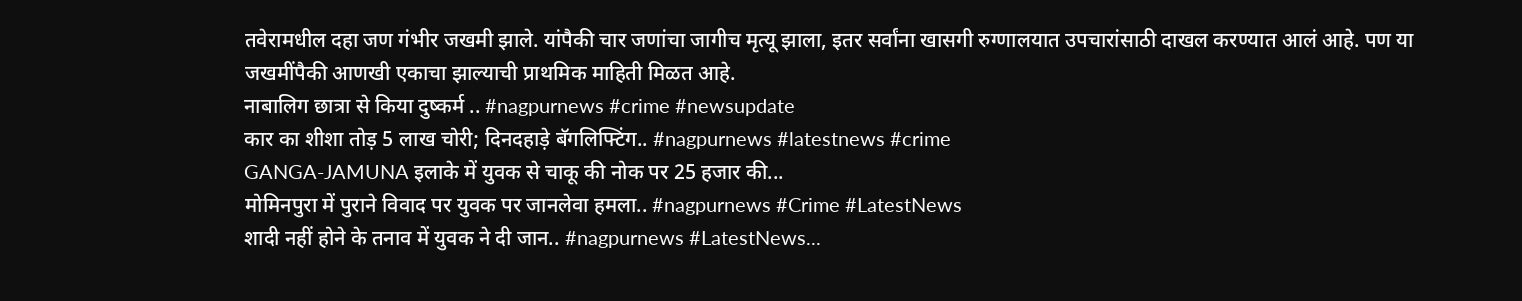तवेरामधील दहा जण गंभीर जखमी झाले. यांपैकी चार जणांचा जागीच मृत्यू झाला, इतर सर्वांना खासगी रुग्णालयात उपचारांसाठी दाखल करण्यात आलं आहे. पण या जखमींपैकी आणखी एकाचा झाल्याची प्राथमिक माहिती मिळत आहे.
नाबालिग छात्रा से किया दुष्कर्म .. #nagpurnews #crime #newsupdate
कार का शीशा तोड़ 5 लाख चोरी; दिनदहाड़े बॅगलिफ्टिंग.. #nagpurnews #latestnews #crime
GANGA-JAMUNA इलाके में युवक से चाकू की नोक पर 25 हजार की...
मोमिनपुरा में पुराने विवाद पर युवक पर जानलेवा हमला.. #nagpurnews #Crime #LatestNews
शादी नहीं होने के तनाव में युवक ने दी जान.. #nagpurnews #LatestNews...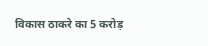विकास ठाकरे का 5 करोड़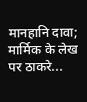मानहानि दावा; मार्मिक के लेख पर ठाकरे...